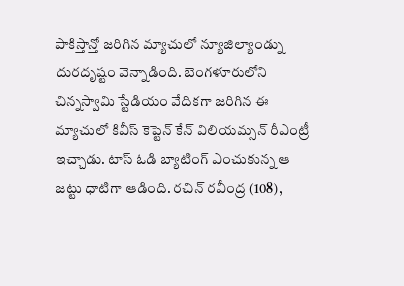పాకిస్తాన్తో జరిగిన మ్యాచులో న్యూజిల్యాండ్ను దురదృష్టం వెన్నాడింది. బెంగళూరులోని చిన్నస్వామి స్టేడియం వేదికగా జరిగిన ఈ మ్యాచులో కివీస్ కెప్టెన్ కేన్ విలియమ్సన్ రీఎంట్రీ ఇచ్చాడు. టాస్ ఓడి బ్యాటింగ్ ఎంచుకున్న ఆ జట్టు ధాటిగా ఆడింది. రచిన్ రవీంద్ర (108),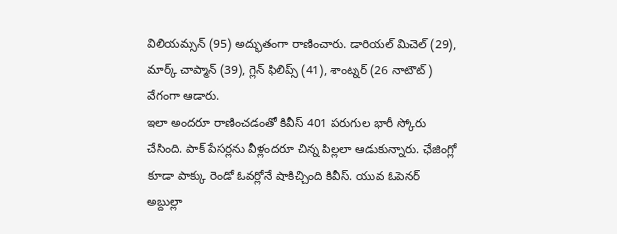విలియమ్సన్ (95) అద్భుతంగా రాణించారు. డారియల్ మిచెల్ (29), మార్క్ చాప్మాన్ (39), గ్లెన్ ఫిలిప్స్ (41), శాంట్నర్ (26 నాటౌట్) వేగంగా ఆడారు.
ఇలా అందరూ రాణించడంతో కివీస్ 401 పరుగుల భారీ స్కోరు చేసింది. పాక్ పేసర్లను వీళ్లందరూ చిన్న పిల్లలా ఆడుకున్నారు. ఛేజింగ్లో కూడా పాక్కు రెండో ఓవర్లోనే షాకిచ్చింది కివీస్. యువ ఓపెనర్ అబ్దుల్లా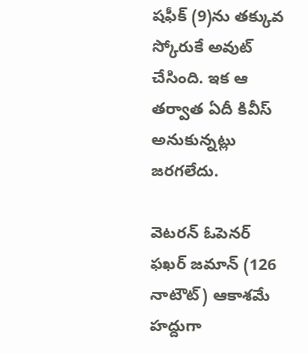షఫీక్ (9)ను తక్కువ స్కోరుకే అవుట్ చేసింది. ఇక ఆ తర్వాత ఏదీ కివీస్ అనుకున్నట్లు జరగలేదు.

వెటరన్ ఓపెనర్ ఫఖర్ జమాన్ (126 నాటౌట్) ఆకాశమే హద్దుగా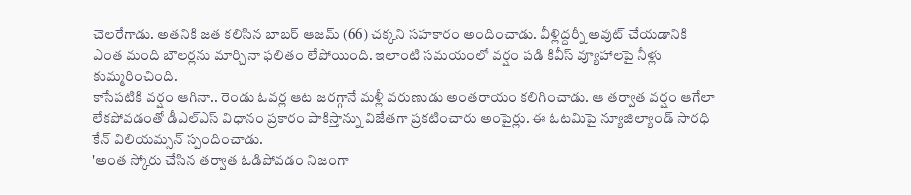చెలరేగాడు. అతనికి జత కలిసిన బాబర్ ఆజమ్ (66) చక్కని సహకారం అందించాడు. వీళ్లిద్దర్నీ అవుట్ చేయడానికి ఎంత మంది బౌలర్లను మార్చినా ఫలితం లేపోయింది. ఇలాంటి సమయంలో వర్షం పడి కివీస్ వ్యూహాలపై నీళ్లు కుమ్మరించింది.
కాసేపటికి వర్షం ఆగినా.. రెండు ఓవర్ల ఆట జరగ్గానే మళ్లీ వరుణుడు అంతరాయం కలిగించాడు. ఆ తర్వాత వర్షం ఆగేలా లేకపోవడంతో డీఎల్ఎస్ విధానం ప్రకారం పాకిస్తాన్ను విజేతగా ప్రకటించారు అంపైర్లు. ఈ ఓటమిపై న్యూజిల్యాండ్ సారధి కేన్ విలియమ్సన్ స్పందించాడు.
'అంత స్కోరు చేసిన తర్వాత ఓడిపోవడం నిజంగా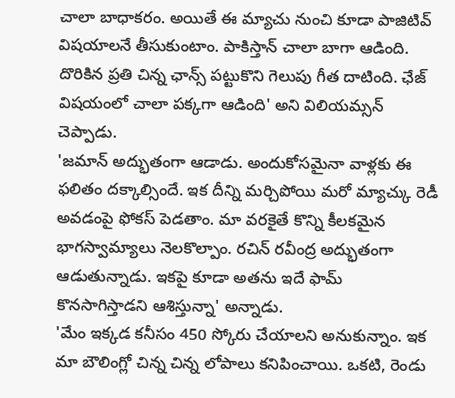చాలా బాధాకరం. అయితే ఈ మ్యాచు నుంచి కూడా పాజిటివ్ విషయాలనే తీసుకుంటాం. పాకిస్తాన్ చాలా బాగా ఆడింది. దొరికిన ప్రతి చిన్న ఛాన్స్ పట్టుకొని గెలుపు గీత దాటింది. ఛేజ్ విషయంలో చాలా పక్కగా ఆడింది' అని విలియమ్సన్ చెప్పాడు.
'జమాన్ అద్భుతంగా ఆడాడు. అందుకోసమైనా వాళ్లకు ఈ ఫలితం దక్కాల్సిందే. ఇక దీన్ని మర్చిపోయి మరో మ్యాచ్కు రెడీ అవడంపై ఫోకస్ పెడతాం. మా వరకైతే కొన్ని కీలకమైన భాగస్వామ్యాలు నెలకొల్పాం. రచిన్ రవీంద్ర అద్భుతంగా ఆడుతున్నాడు. ఇకపై కూడా అతను ఇదే ఫామ్ కొనసాగిస్తాడని ఆశిస్తున్నా' అన్నాడు.
'మేం ఇక్కడ కనీసం 450 స్కోరు చేయాలని అనుకున్నాం. ఇక మా బౌలింగ్లో చిన్న చిన్న లోపాలు కనిపించాయి. ఒకటి, రెండు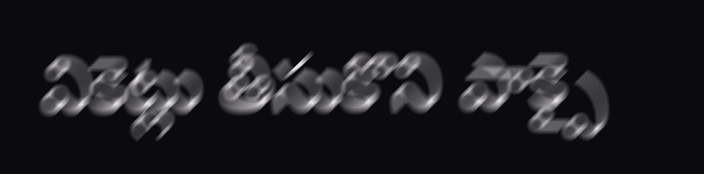వికెట్లు తీసుకొని పాక్పై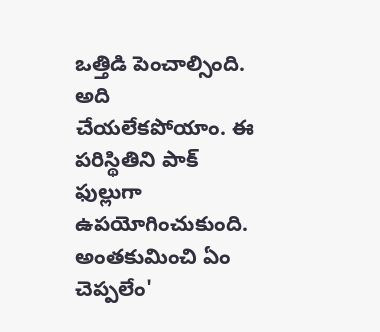ఒత్తిడి పెంచాల్సింది. అది చేయలేకపోయాం. ఈ పరిస్థితిని పాక్ ఫుల్లుగా ఉపయోగించుకుంది. అంతకుమించి ఏం చెప్పలేం'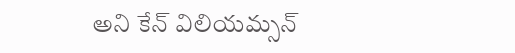అని కేన్ విలియమ్సన్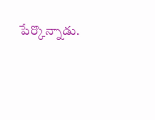పేర్కొన్నాడు.